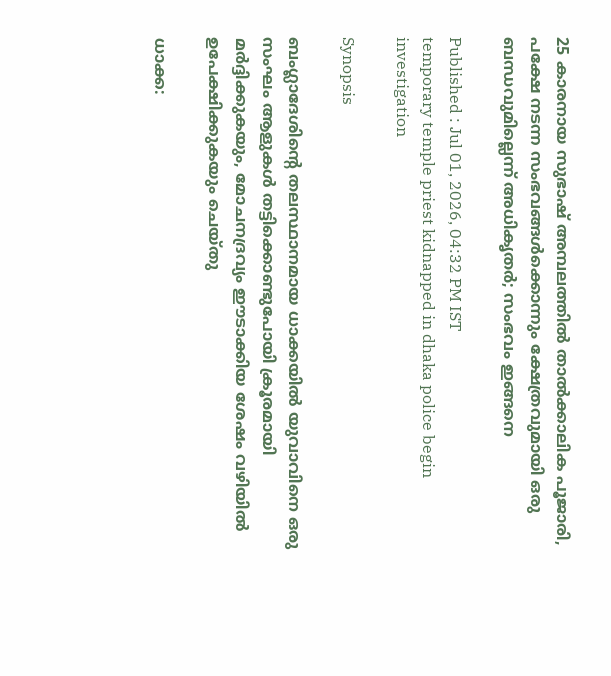25 കാരനായ സുഭാഷ് അമ്പലത്തിൽ താല്‍ക്കാലിക പൂജാരി, പക്ഷേ നടന്ന സംഭവങ്ങൾക്കൊന്നും ക്ഷേത്രവുമായി ഒരു ബന്ധവുമില്ലെന്ന് അധികൃത‍ർ; സംഭവം ഇങ്ങനെ

Published : Jul 01, 2026, 04:32 PM IST
temporary temple priest kidnapped in dhaka police begin investigation

Synopsis

ബംഗ്ലാദേശിന്‍റെ തലസ്ഥാനമായ ധാക്കയിൽ യുവാവിനെ ഒരു സംഘം ആളുകൾ തട്ടിക്കൊണ്ടുപോയി ക്രൂരമായി മർദ്ദിക്കുകയും, മോചനദ്രവ്യം ഈടാക്കിയ ശേഷം വഴിയിൽ ഉപേക്ഷിക്കുകയും ചെയ്തു

ധാക്ക: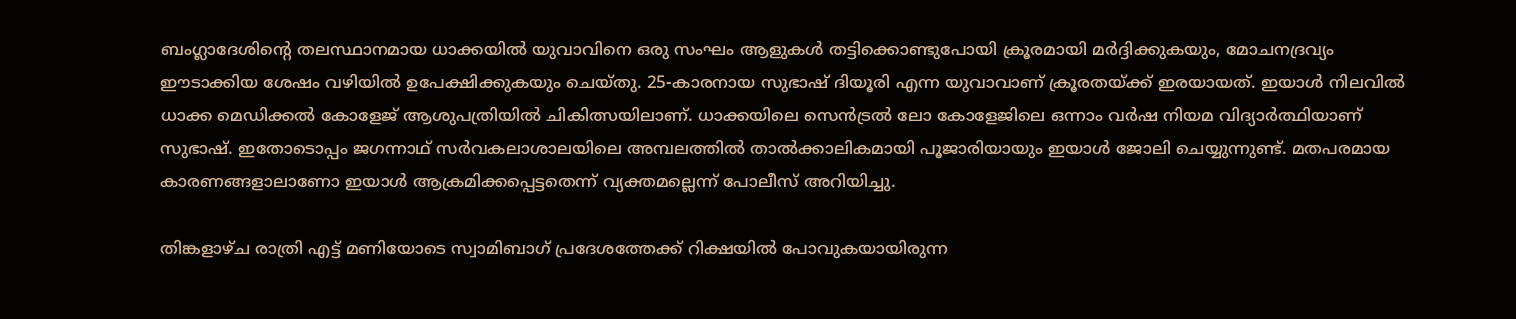ബംഗ്ലാദേശിന്‍റെ തലസ്ഥാനമായ ധാക്കയിൽ യുവാവിനെ ഒരു സംഘം ആളുകൾ തട്ടിക്കൊണ്ടുപോയി ക്രൂരമായി മർദ്ദിക്കുകയും, മോചനദ്രവ്യം ഈടാക്കിയ ശേഷം വഴിയിൽ ഉപേക്ഷിക്കുകയും ചെയ്തു. 25-കാരനായ സുഭാഷ് ദിയൂരി എന്ന യുവാവാണ് ക്രൂരതയ്ക്ക് ഇരയായത്. ഇയാൾ നിലവിൽ ധാക്ക മെഡിക്കൽ കോളേജ് ആശുപത്രിയിൽ ചികിത്സയിലാണ്. ധാക്കയിലെ സെൻട്രൽ ലോ കോളേജിലെ ഒന്നാം വർഷ നിയമ വിദ്യാർത്ഥിയാണ് സുഭാഷ്. ഇതോടൊപ്പം ജഗന്നാഥ് സർവകലാശാലയിലെ അമ്പലത്തിൽ താൽക്കാലികമായി പൂജാരിയായും ഇയാൾ ജോലി ചെയ്യുന്നുണ്ട്. മതപരമായ കാരണങ്ങളാലാണോ ഇയാൾ ആക്രമിക്കപ്പെട്ടതെന്ന് വ്യക്തമല്ലെന്ന് പോലീസ് അറിയിച്ചു.

തിങ്കളാഴ്ച രാത്രി എട്ട് മണിയോടെ സ്വാമിബാഗ് പ്രദേശത്തേക്ക് റിക്ഷയിൽ പോവുകയായിരുന്ന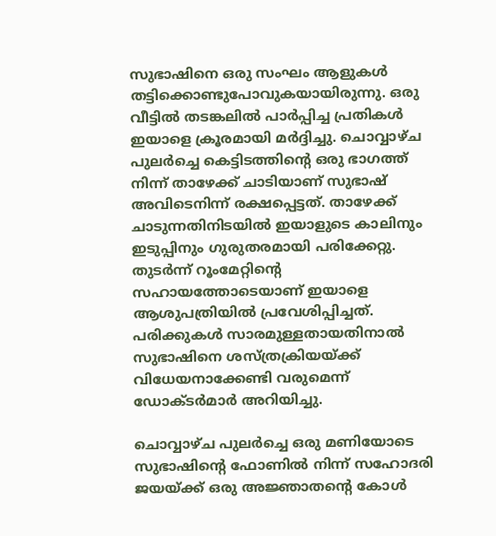സുഭാഷിനെ ഒരു സംഘം ആളുകൾ തട്ടിക്കൊണ്ടുപോവുകയായിരുന്നു. ഒരു വീട്ടിൽ തടങ്കലിൽ പാർപ്പിച്ച പ്രതികൾ ഇയാളെ ക്രൂരമായി മർദ്ദിച്ചു. ചൊവ്വാഴ്ച പുലർച്ചെ കെട്ടിടത്തിന്റെ ഒരു ഭാഗത്ത് നിന്ന് താഴേക്ക് ചാടിയാണ് സുഭാഷ് അവിടെനിന്ന് രക്ഷപ്പെട്ടത്. താഴേക്ക് ചാടുന്നതിനിടയിൽ ഇയാളുടെ കാലിനും ഇടുപ്പിനും ഗുരുതരമായി പരിക്കേറ്റു. തുടർന്ന് റൂംമേറ്റിന്റെ സഹായത്തോടെയാണ് ഇയാളെ ആശുപത്രിയിൽ പ്രവേശിപ്പിച്ചത്. പരിക്കുകൾ സാരമുള്ളതായതിനാൽ സുഭാഷിനെ ശസ്ത്രക്രിയയ്ക്ക് വിധേയനാക്കേണ്ടി വരുമെന്ന് ഡോക്ടർമാർ അറിയിച്ചു.

ചൊവ്വാഴ്ച പുലർച്ചെ ഒരു മണിയോടെ സുഭാഷിന്റെ ഫോണിൽ നിന്ന് സഹോദരി ജയയ്ക്ക് ഒരു അജ്ഞാതന്റെ കോൾ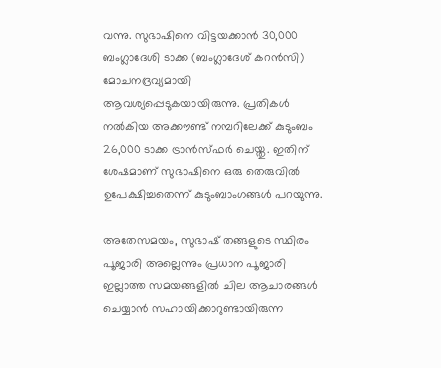വന്നു. സുഭാഷിനെ വിട്ടയക്കാൻ 30,000 ബംഗ്ലാദേശി ടാക്ക (ബംഗ്ലാദേശ് കറൻസി) മോചനദ്രവ്യമായി ആവശ്യപ്പെടുകയായിരുന്നു. പ്രതികൾ നൽകിയ അക്കൗണ്ട് നമ്പറിലേക്ക് കുടുംബം 26,000 ടാക്ക ട്രാൻസ്ഫർ ചെയ്തു. ഇതിന് ശേഷമാണ് സുഭാഷിനെ ഒരു തെരുവിൽ ഉപേക്ഷിച്ചതെന്ന് കുടുംബാംഗങ്ങൾ പറയുന്നു.

അതേസമയം, സുഭാഷ് തങ്ങളുടെ സ്ഥിരം പൂജാരി അല്ലെന്നും പ്രധാന പൂജാരി ഇല്ലാത്ത സമയങ്ങളിൽ ചില ആചാരങ്ങൾ ചെയ്യാൻ സഹായിക്കാറുണ്ടായിരുന്ന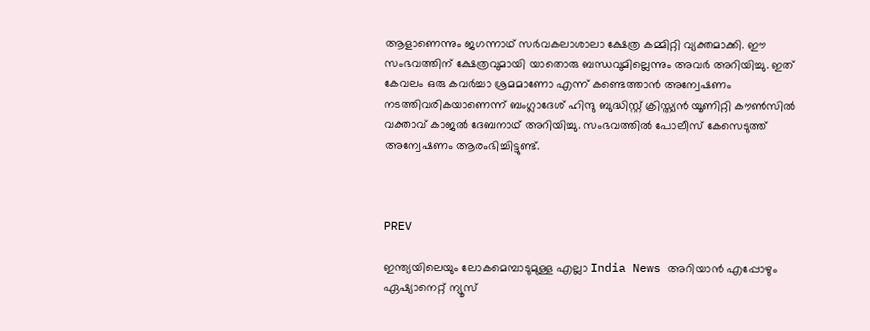ആളാണെന്നും ജഗന്നാഥ് സർവകലാശാലാ ക്ഷേത്ര കമ്മിറ്റി വ്യക്തമാക്കി. ഈ സംഭവത്തിന് ക്ഷേത്രവുമായി യാതൊരു ബന്ധവുമില്ലെന്നും അവർ അറിയിച്ചു. ഇത് കേവലം ഒരു കവർച്ചാ ശ്രമമാണോ എന്ന് കണ്ടെത്താൻ അന്വേഷണം നടത്തിവരികയാണെന്ന് ബംഗ്ലാദേശ് ഹിന്ദു ബുദ്ധിസ്റ്റ് ക്രിസ്ത്യൻ യൂണിറ്റി കൗൺസിൽ വക്താവ് കാജൽ ദേബനാഥ് അറിയിച്ചു. സംഭവത്തിൽ പോലീസ് കേസെടുത്ത് അന്വേഷണം ആരംഭിച്ചിട്ടുണ്ട്.



PREV

ഇന്ത്യയിലെയും ലോകമെമ്പാടുമുള്ള എല്ലാ India News അറിയാൻ എപ്പോഴും ഏഷ്യാനെറ്റ് ന്യൂസ്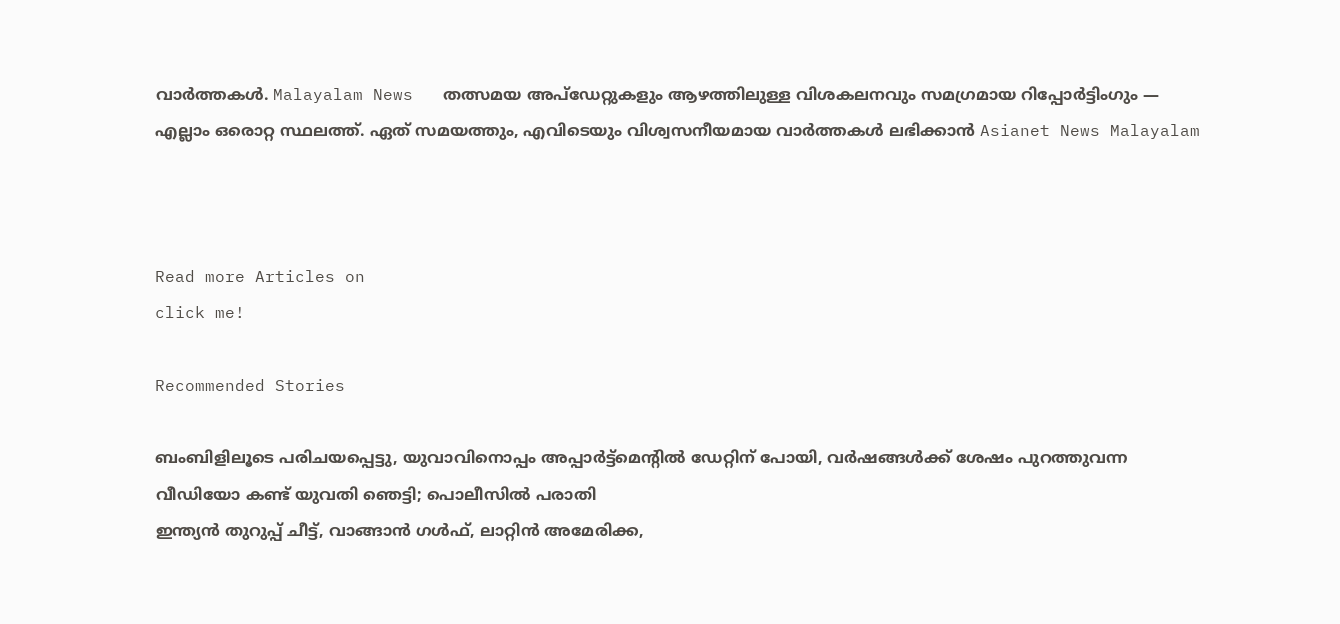വാർത്തകൾ. Malayalam News   തത്സമയ അപ്‌ഡേറ്റുകളും ആഴത്തിലുള്ള വിശകലനവും സമഗ്രമായ റിപ്പോർട്ടിംഗും — എല്ലാം ഒരൊറ്റ സ്ഥലത്ത്. ഏത് സമയത്തും, എവിടെയും വിശ്വസനീയമായ വാർത്തകൾ ലഭിക്കാൻ Asianet News Malayalam



Read more Articles on
click me!

Recommended Stories

ബംബിളിലൂടെ പരിചയപ്പെട്ടു, യുവാവിനൊപ്പം അപ്പാർട്ട്മെന്‍റിൽ ഡേറ്റിന് പോയി, വർഷങ്ങൾക്ക് ശേഷം പുറത്തുവന്ന വീഡിയോ കണ്ട് യുവതി ഞെട്ടി; പൊലീസിൽ പരാതി
ഇന്ത്യൻ തുറുപ്പ് ചീട്ട്, വാങ്ങാൻ ഗൾഫ്, ലാറ്റിൻ അമേരിക്ക,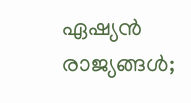ഏഷ്യൻ രാജ്യങ്ങൾ;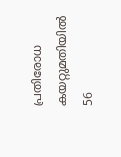പ്രതിരോധ കയറ്റുമതിയിൽ 56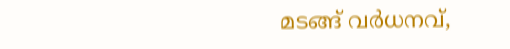മടങ്ങ് വർധനവ്,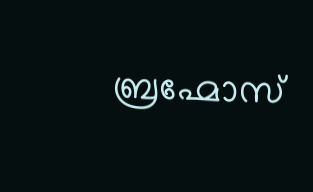ബ്രഹ്മോസ്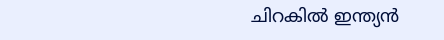ചിറകിൽ ഇന്ത്യൻ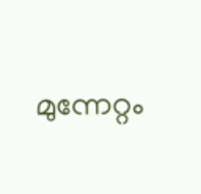മുന്നേറ്റം